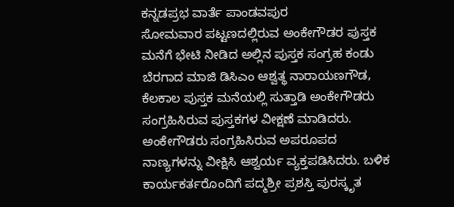ಕನ್ನಡಪ್ರಭ ವಾರ್ತೆ ಪಾಂಡವಪುರ
ಸೋಮವಾರ ಪಟ್ಟಣದಲ್ಲಿರುವ ಅಂಕೇಗೌಡರ ಪುಸ್ತಕ ಮನೆಗೆ ಭೇಟಿ ನೀಡಿದ ಅಲ್ಲಿನ ಪುಸ್ತಕ ಸಂಗ್ರಹ ಕಂಡು ಬೆರಗಾದ ಮಾಜಿ ಡಿಸಿಎಂ ಆಶ್ವತ್ಥ ನಾರಾಯಣಗೌಡ, ಕೆಲಕಾಲ ಪುಸ್ತಕ ಮನೆಯಲ್ಲಿ ಸುತ್ತಾಡಿ ಅಂಕೇಗೌಡರು ಸಂಗ್ರಹಿಸಿರುವ ಪುಸ್ತಕಗಳ ವೀಕ್ಷಣೆ ಮಾಡಿದರು. ಅಂಕೇಗೌಡರು ಸಂಗ್ರಹಿಸಿರುವ ಅಪರೂಪದ ನಾಣ್ಯಗಳನ್ನು ವೀಕ್ಷಿಸಿ ಆಶ್ವರ್ಯ ವ್ಯಕ್ತಪಡಿಸಿದರು. ಬಳಿಕ ಕಾರ್ಯಕರ್ತರೊಂದಿಗೆ ಪದ್ಮಶ್ರೀ ಪ್ರಶಸ್ತಿ ಪುರಸ್ಕೃತ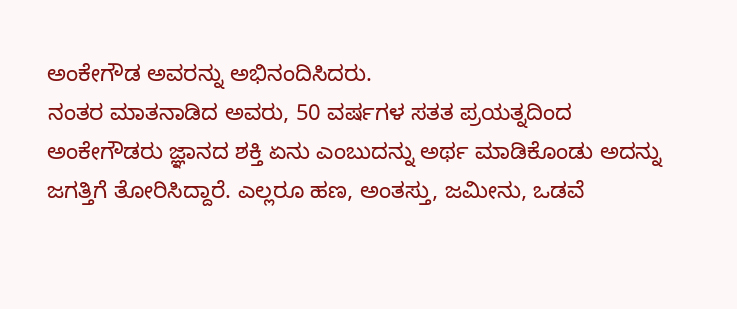ಅಂಕೇಗೌಡ ಅವರನ್ನು ಅಭಿನಂದಿಸಿದರು.
ನಂತರ ಮಾತನಾಡಿದ ಅವರು, 50 ವರ್ಷಗಳ ಸತತ ಪ್ರಯತ್ನದಿಂದ ಅಂಕೇಗೌಡರು ಜ್ಞಾನದ ಶಕ್ತಿ ಏನು ಎಂಬುದನ್ನು ಅರ್ಥ ಮಾಡಿಕೊಂಡು ಅದನ್ನು ಜಗತ್ತಿಗೆ ತೋರಿಸಿದ್ದಾರೆ. ಎಲ್ಲರೂ ಹಣ, ಅಂತಸ್ತು, ಜಮೀನು, ಒಡವೆ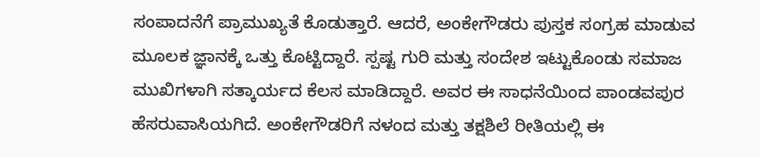ಸಂಪಾದನೆಗೆ ಪ್ರಾಮುಖ್ಯತೆ ಕೊಡುತ್ತಾರೆ. ಆದರೆ, ಅಂಕೇಗೌಡರು ಪುಸ್ತಕ ಸಂಗ್ರಹ ಮಾಡುವ ಮೂಲಕ ಜ್ಞಾನಕ್ಕೆ ಒತ್ತು ಕೊಟ್ಟಿದ್ದಾರೆ. ಸ್ಪಷ್ಟ ಗುರಿ ಮತ್ತು ಸಂದೇಶ ಇಟ್ಟುಕೊಂಡು ಸಮಾಜ ಮುಖಿಗಳಾಗಿ ಸತ್ಕಾರ್ಯದ ಕೆಲಸ ಮಾಡಿದ್ದಾರೆ. ಅವರ ಈ ಸಾಧನೆಯಿಂದ ಪಾಂಡವಪುರ ಹೆಸರುವಾಸಿಯಗಿದೆ. ಅಂಕೇಗೌಡರಿಗೆ ನಳಂದ ಮತ್ತು ತಕ್ಷಶಿಲೆ ರೀತಿಯಲ್ಲಿ ಈ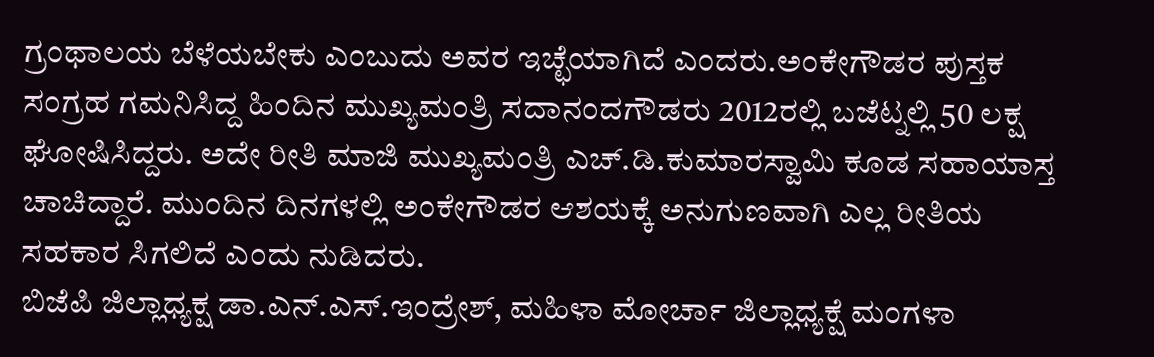ಗ್ರಂಥಾಲಯ ಬೆಳೆಯಬೇಕು ಎಂಬುದು ಅವರ ಇಚ್ಛೆಯಾಗಿದೆ ಎಂದರು.ಅಂಕೇಗೌಡರ ಪುಸ್ತಕ ಸಂಗ್ರಹ ಗಮನಿಸಿದ್ದ ಹಿಂದಿನ ಮುಖ್ಯಮಂತ್ರಿ ಸದಾನಂದಗೌಡರು 2012ರಲ್ಲಿ ಬಜೆಟ್ನಲ್ಲಿ 50 ಲಕ್ಷ ಘೋಷಿಸಿದ್ದರು. ಅದೇ ರೀತಿ ಮಾಜಿ ಮುಖ್ಯಮಂತ್ರಿ ಎಚ್.ಡಿ.ಕುಮಾರಸ್ವಾಮಿ ಕೂಡ ಸಹಾಯಾಸ್ತ ಚಾಚಿದ್ದಾರೆ. ಮುಂದಿನ ದಿನಗಳಲ್ಲಿ ಅಂಕೇಗೌಡರ ಆಶಯಕ್ಕೆ ಅನುಗುಣವಾಗಿ ಎಲ್ಲ ರೀತಿಯ ಸಹಕಾರ ಸಿಗಲಿದೆ ಎಂದು ನುಡಿದರು.
ಬಿಜೆಪಿ ಜಿಲ್ಲಾಧ್ಯಕ್ಷ ಡಾ.ಎನ್.ಎಸ್.ಇಂದ್ರೇಶ್, ಮಹಿಳಾ ಮೋರ್ಚಾ ಜಿಲ್ಲಾಧ್ಯಕ್ಷೆ ಮಂಗಳಾ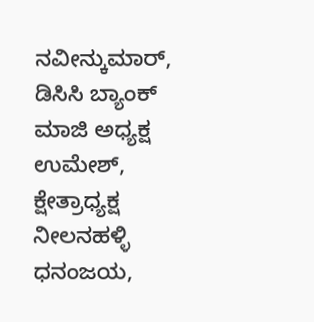ನವೀನ್ಕುಮಾರ್, ಡಿಸಿಸಿ ಬ್ಯಾಂಕ್ ಮಾಜಿ ಅಧ್ಯಕ್ಷ ಉಮೇಶ್, ಕ್ಷೇತ್ರಾಧ್ಯಕ್ಷ ನೀಲನಹಳ್ಳಿ ಧನಂಜಯ,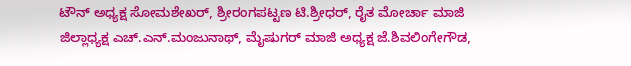ಟೌನ್ ಅಧ್ಯಕ್ಷ ಸೋಮಶೇಖರ್, ಶ್ರೀರಂಗಪಟ್ಟಣ ಟಿ.ಶ್ರೀಧರ್, ರೈತ ಮೋರ್ಚಾ ಮಾಜಿ ಜಿಲ್ಲಾಧ್ಯಕ್ಷ ಎಚ್.ಎನ್.ಮಂಜುನಾಥ್, ಮೈಷುಗರ್ ಮಾಜಿ ಅಧ್ಯಕ್ಷ ಜೆ.ಶಿವಲಿಂಗೇಗೌಡ,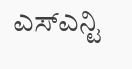ಎಸ್ಎನ್ಟಿ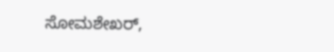ಸೋಮಶೇಖರ್,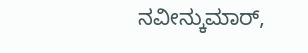ನವೀನ್ಕುಮಾರ್,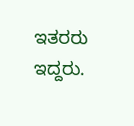ಇತರರು ಇದ್ದರು.